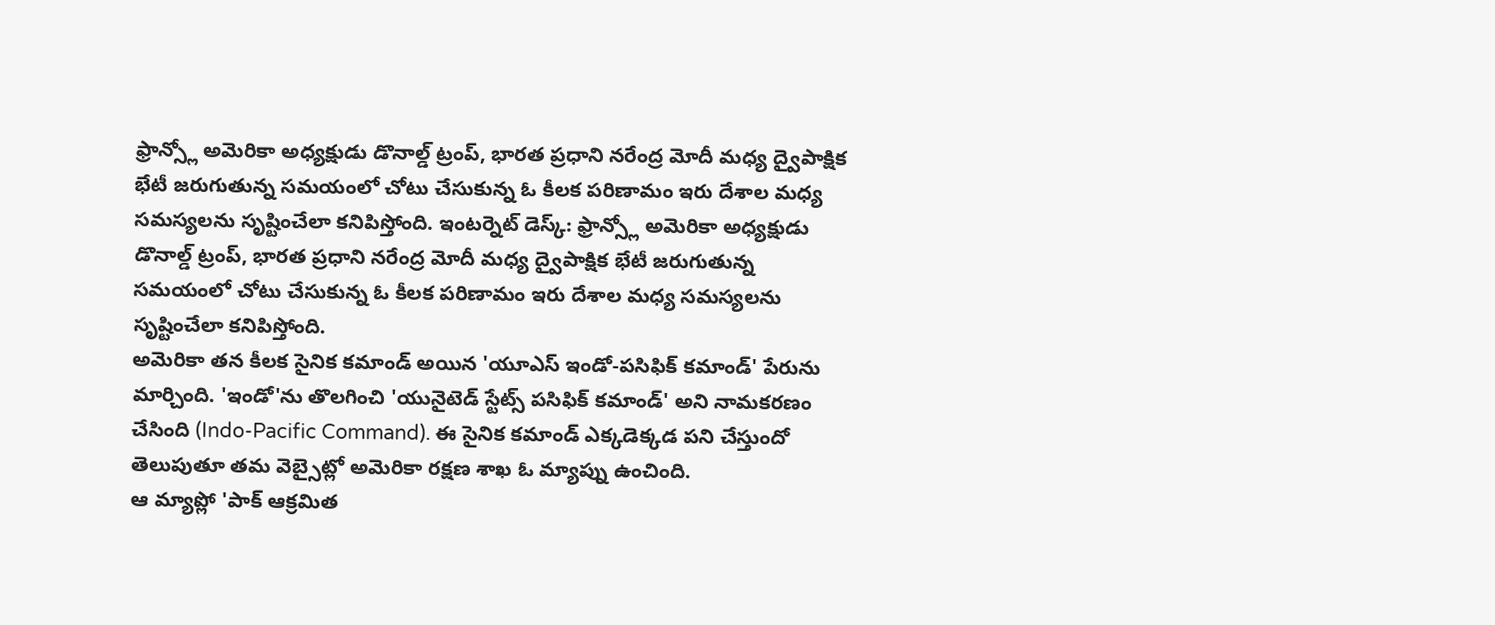ఫ్రాన్స్లో అమెరికా అధ్యక్షుడు డొనాల్డ్ ట్రంప్, భారత ప్రధాని నరేంద్ర మోదీ మధ్య ద్వైపాక్షిక భేటీ జరుగుతున్న సమయంలో చోటు చేసుకున్న ఓ కీలక పరిణామం ఇరు దేశాల మధ్య సమస్యలను సృష్టించేలా కనిపిస్తోంది. ఇంటర్నెట్ డెస్క్: ఫ్రాన్స్లో అమెరికా అధ్యక్షుడు డొనాల్డ్ ట్రంప్, భారత ప్రధాని నరేంద్ర మోదీ మధ్య ద్వైపాక్షిక భేటీ జరుగుతున్న సమయంలో చోటు చేసుకున్న ఓ కీలక పరిణామం ఇరు దేశాల మధ్య సమస్యలను సృష్టించేలా కనిపిస్తోంది.
అమెరికా తన కీలక సైనిక కమాండ్ అయిన 'యూఎస్ ఇండో-పసిఫిక్ కమాండ్' పేరును మార్చింది. 'ఇండో'ను తొలగించి 'యునైటెడ్ స్టేట్స్ పసిఫిక్ కమాండ్' అని నామకరణం చేసింది (Indo-Pacific Command). ఈ సైనిక కమాండ్ ఎక్కడెక్కడ పని చేస్తుందో తెలుపుతూ తమ వెబ్సైట్లో అమెరికా రక్షణ శాఖ ఓ మ్యాప్ను ఉంచింది.
ఆ మ్యాప్లో 'పాక్ ఆక్రమిత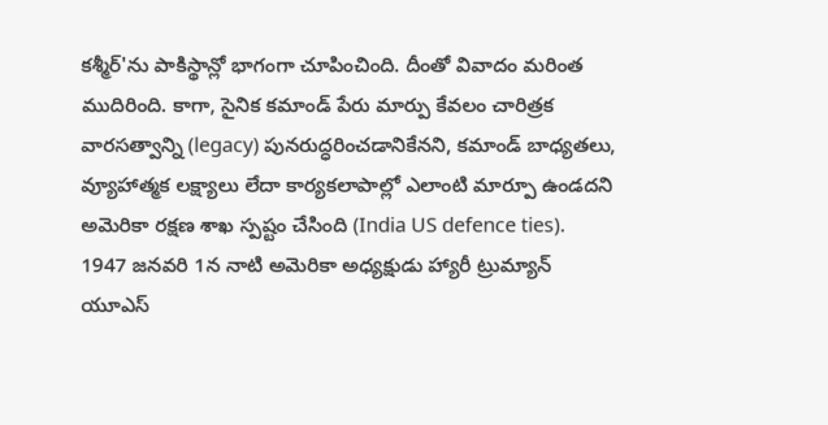కశ్మీర్'ను పాకిస్థాన్లో భాగంగా చూపించింది. దీంతో వివాదం మరింత ముదిరింది. కాగా, సైనిక కమాండ్ పేరు మార్పు కేవలం చారిత్రక వారసత్వాన్ని (legacy) పునరుద్ధరించడానికేనని, కమాండ్ బాధ్యతలు, వ్యూహాత్మక లక్ష్యాలు లేదా కార్యకలాపాల్లో ఎలాంటి మార్పూ ఉండదని అమెరికా రక్షణ శాఖ స్పష్టం చేసింది (India US defence ties).
1947 జనవరి 1న నాటి అమెరికా అధ్యక్షుడు హ్యారీ ట్రుమ్యాన్ యూఎస్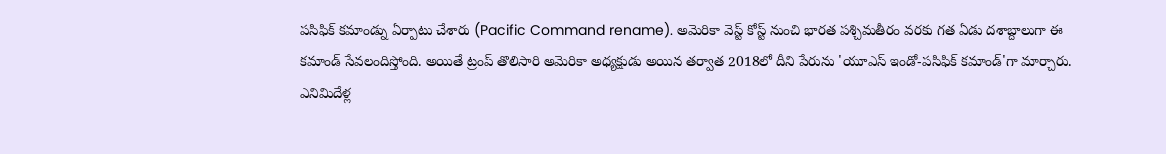పసిఫిక్ కమాండ్ను ఏర్పాటు చేశారు (Pacific Command rename). అమెరికా వెస్ట్ కోస్ట్ నుంచి భారత పశ్చిమతీరం వరకు గత ఏడు దశాబ్దాలుగా ఈ కమాండ్ సేవలందిస్తోంది. అయితే ట్రంప్ తొలిసారి అమెరికా అధ్యక్షుడు అయిన తర్వాత 2018లో దీని పేరును 'యూఎస్ ఇండో-పసిఫిక్ కమాండ్'గా మార్చారు.
ఎనిమిదేళ్ల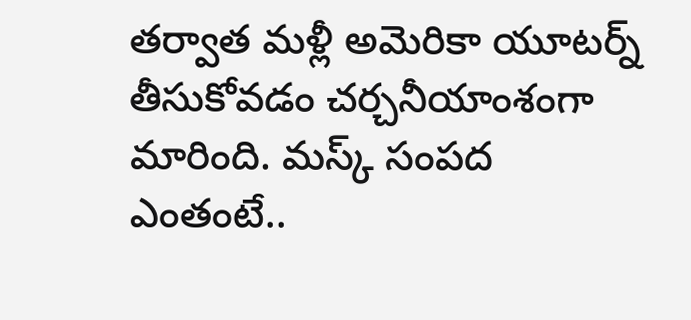తర్వాత మళ్లీ అమెరికా యూటర్న్ తీసుకోవడం చర్చనీయాంశంగా మారింది. మస్క్ సంపద ఎంతంటే..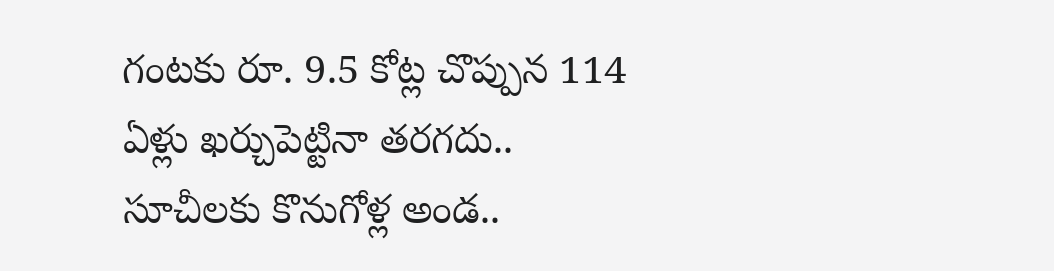గంటకు రూ. 9.5 కోట్ల చొప్పున 114 ఏళ్లు ఖర్చుపెట్టినా తరగదు.. సూచీలకు కొనుగోళ్ల అండ..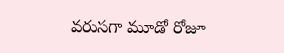వరుసగా మూడో రోజూ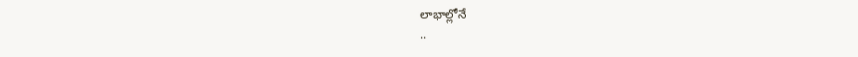లాభాల్లోనే
..